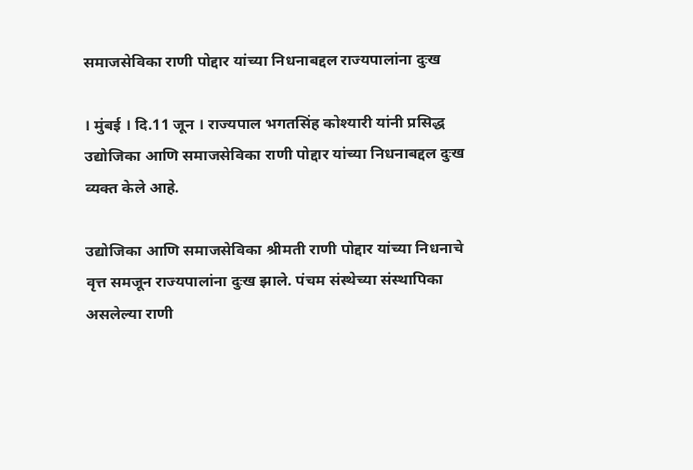समाजसेविका राणी पोद्दार यांच्या निधनाबद्दल राज्यपालांना दुःख

। मुंबई । दि.11 जून । राज्यपाल भगतसिंह कोश्यारी यांनी प्रसिद्ध उद्योजिका आणि समाजसेविका राणी पोद्दार यांच्या निधनाबद्दल दुःख व्यक्त केले आहे.

उद्योजिका आणि समाजसेविका श्रीमती राणी पोद्दार यांच्या निधनाचे वृत्त समजून राज्यपालांना दुःख झाले. पंचम संस्थेच्या संस्थापिका असलेल्या राणी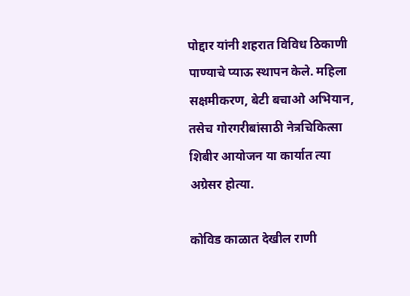पोद्दार यांनी शहरात विविध ठिकाणी पाण्याचे प्याऊ स्थापन केले. महिला सक्षमीकरण, बेटी बचाओ अभियान, तसेच गोरगरीबांसाठी नेत्रचिकित्सा शिबीर आयोजन या कार्यात त्या अग्रेसर होत्या.

कोविड काळात देखील राणी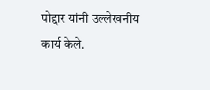पोद्दार यांनी उल्लेखनीय कार्य केले.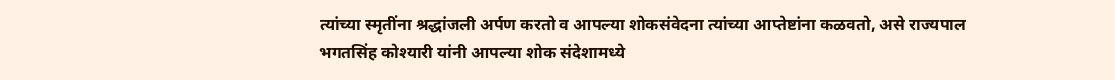त्यांच्या स्मृतींना श्रद्धांजली अर्पण करतो व आपल्या शोकसंवेदना त्यांच्या आप्तेष्टांना कळवतो, असे राज्यपाल भगतसिंह कोश्यारी यांनी आपल्या शोक संदेशामध्ये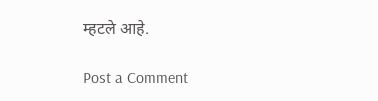म्हटले आहे.

Post a Comment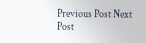Previous Post Next Post